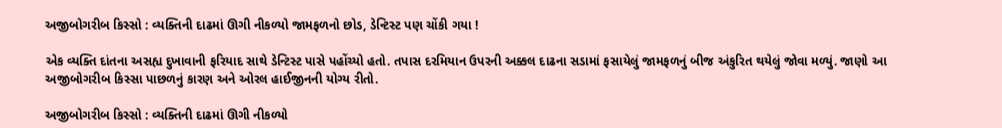અજીબોગરીબ કિસ્સો : વ્યક્તિની દાઢમાં ઊગી નીકળ્યો જામફળનો છોડ, ડેન્ટિસ્ટ પણ ચોંકી ગયા !

એક વ્યક્તિ દાંતના અસહ્ય દુખાવાની ફરિયાદ સાથે ડેન્ટિસ્ટ પાસે પહોંચ્યો હતો. તપાસ દરમિયાન ઉપરની અક્કલ દાઢના સડામાં ફસાયેલું જામફળનું બીજ અંકુરિત થયેલું જોવા મળ્યું. જાણો આ અજીબોગરીબ કિસ્સા પાછળનું કારણ અને ઓરલ હાઈજીનની યોગ્ય રીતો.

અજીબોગરીબ કિસ્સો : વ્યક્તિની દાઢમાં ઊગી નીકળ્યો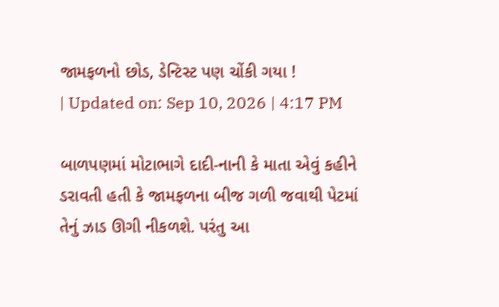જામફળનો છોડ, ડેન્ટિસ્ટ પણ ચોંકી ગયા !
| Updated on: Sep 10, 2026 | 4:17 PM

બાળપણમાં મોટાભાગે દાદી-નાની કે માતા એવું કહીને ડરાવતી હતી કે જામફળના બીજ ગળી જવાથી પેટમાં તેનું ઝાડ ઊગી નીકળશે. પરંતુ આ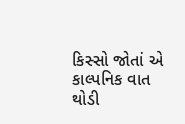કિસ્સો જોતાં એ કાલ્પનિક વાત થોડી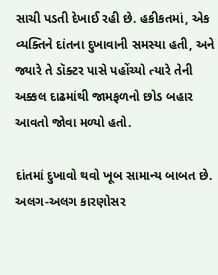સાચી પડતી દેખાઈ રહી છે. હકીકતમાં, એક વ્યક્તિને દાંતના દુખાવાની સમસ્યા હતી, અને જ્યારે તે ડૉક્ટર પાસે પહોંચ્યો ત્યારે તેની અક્કલ દાઢમાંથી જામફળનો છોડ બહાર આવતો જોવા મળ્યો હતો.

દાંતમાં દુખાવો થવો ખૂબ સામાન્ય બાબત છે. અલગ-અલગ કારણોસર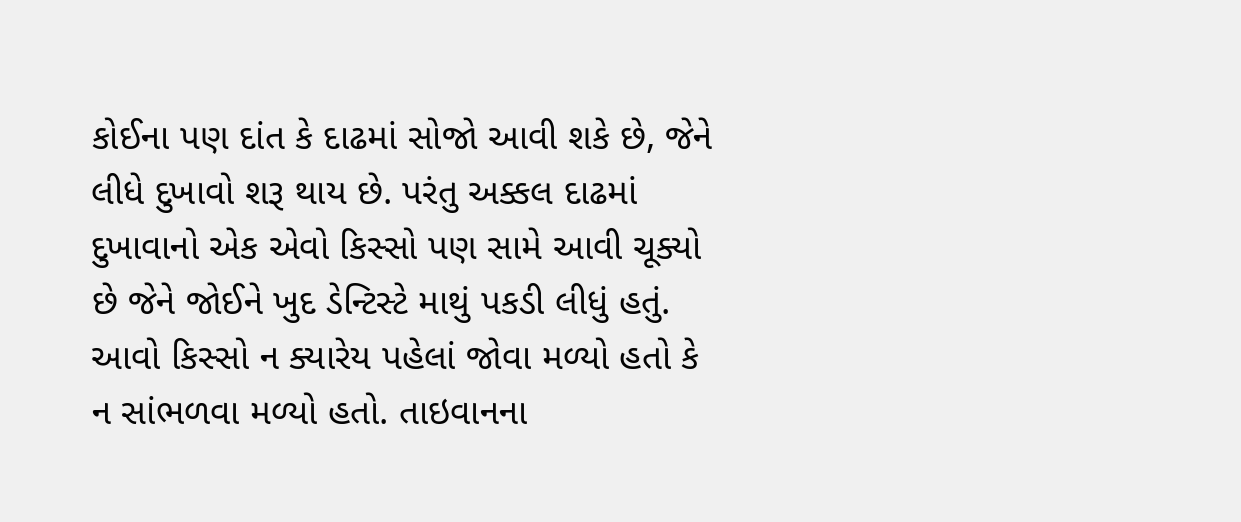કોઈના પણ દાંત કે દાઢમાં સોજો આવી શકે છે, જેને લીધે દુખાવો શરૂ થાય છે. પરંતુ અક્કલ દાઢમાં દુખાવાનો એક એવો કિસ્સો પણ સામે આવી ચૂક્યો છે જેને જોઈને ખુદ ડેન્ટિસ્ટે માથું પકડી લીધું હતું. આવો કિસ્સો ન ક્યારેય પહેલાં જોવા મળ્યો હતો કે ન સાંભળવા મળ્યો હતો. તાઇવાનના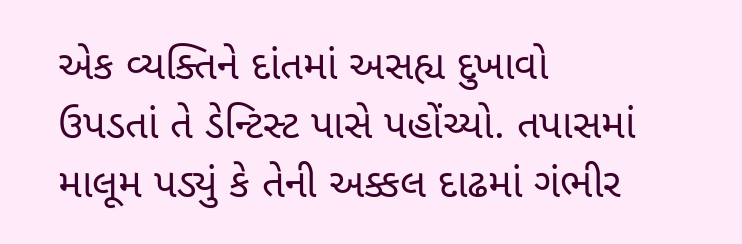એક વ્યક્તિને દાંતમાં અસહ્ય દુખાવો ઉપડતાં તે ડેન્ટિસ્ટ પાસે પહોંચ્યો. તપાસમાં માલૂમ પડ્યું કે તેની અક્કલ દાઢમાં ગંભીર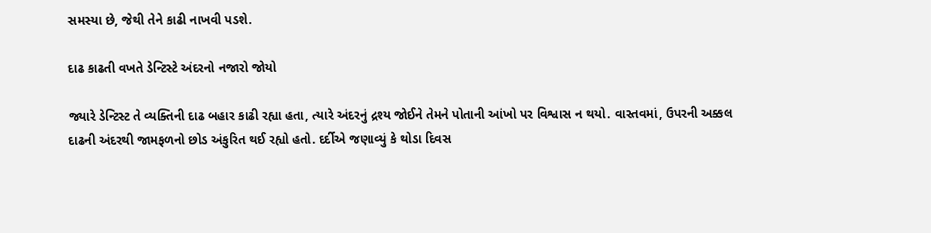સમસ્યા છે, જેથી તેને કાઢી નાખવી પડશે.

દાઢ કાઢતી વખતે ડેન્ટિસ્ટે અંદરનો નજારો જોયો

જ્યારે ડેન્ટિસ્ટ તે વ્યક્તિની દાઢ બહાર કાઢી રહ્યા હતા, ત્યારે અંદરનું દ્રશ્ય જોઈને તેમને પોતાની આંખો પર વિશ્વાસ ન થયો. વાસ્તવમાં, ઉપરની અક્કલ દાઢની અંદરથી જામફળનો છોડ અંકુરિત થઈ રહ્યો હતો. દર્દીએ જણાવ્યું કે થોડા દિવસ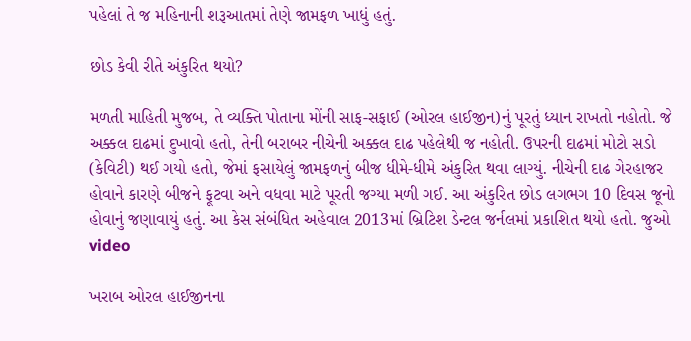પહેલાં તે જ મહિનાની શરૂઆતમાં તેણે જામફળ ખાધું હતું.

છોડ કેવી રીતે અંકુરિત થયો?

મળતી માહિતી મુજબ, તે વ્યક્તિ પોતાના મોંની સાફ-સફાઈ (ઓરલ હાઈજીન)નું પૂરતું ધ્યાન રાખતો નહોતો. જે અક્કલ દાઢમાં દુખાવો હતો, તેની બરાબર નીચેની અક્કલ દાઢ પહેલેથી જ નહોતી. ઉપરની દાઢમાં મોટો સડો (કેવિટી) થઈ ગયો હતો, જેમાં ફસાયેલું જામફળનું બીજ ધીમે-ધીમે અંકુરિત થવા લાગ્યું. નીચેની દાઢ ગેરહાજર હોવાને કારણે બીજને ફૂટવા અને વધવા માટે પૂરતી જગ્યા મળી ગઈ. આ અંકુરિત છોડ લગભગ 10 દિવસ જૂનો હોવાનું જણાવાયું હતું. આ કેસ સંબંધિત અહેવાલ 2013માં બ્રિટિશ ડેન્ટલ જર્નલમાં પ્રકાશિત થયો હતો. જુઓ video

ખરાબ ઓરલ હાઈજીનના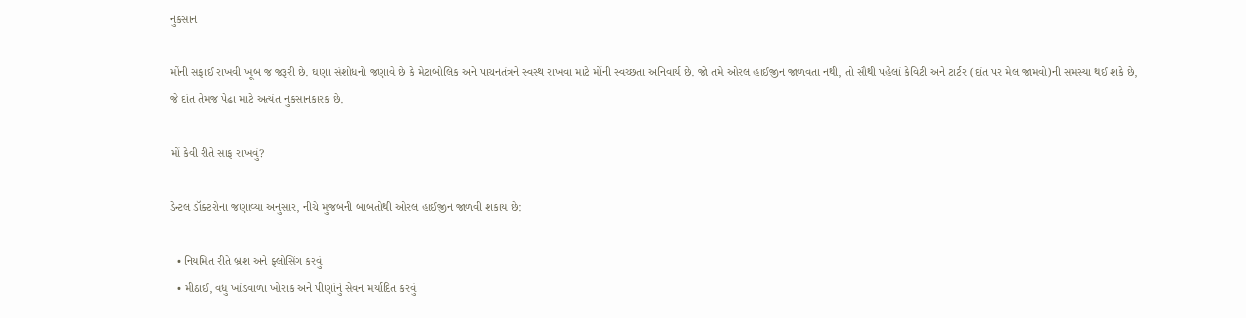નુકસાન

મોંની સફાઈ રાખવી ખૂબ જ જરૂરી છે. ઘણા સંશોધનો જણાવે છે કે મેટાબોલિક અને પાચનતંત્રને સ્વસ્થ રાખવા માટે મોંની સ્વચ્છતા અનિવાર્ય છે. જો તમે ઓરલ હાઈજીન જાળવતા નથી, તો સૌથી પહેલાં કેવિટી અને ટાર્ટર (દાંત પર મેલ જામવો)ની સમસ્યા થઈ શકે છે, જે દાંત તેમજ પેઢા માટે અત્યંત નુકસાનકારક છે.

મોં કેવી રીતે સાફ રાખવું?

ડેન્ટલ ડૉક્ટરોના જણાવ્યા અનુસાર, નીચે મુજબની બાબતોથી ઓરલ હાઈજીન જાળવી શકાય છે:

  • નિયમિત રીતે બ્રશ અને ફ્લોસિંગ કરવું
  • મીઠાઈ, વધુ ખાંડવાળા ખોરાક અને પીણાંનું સેવન મર્યાદિત કરવું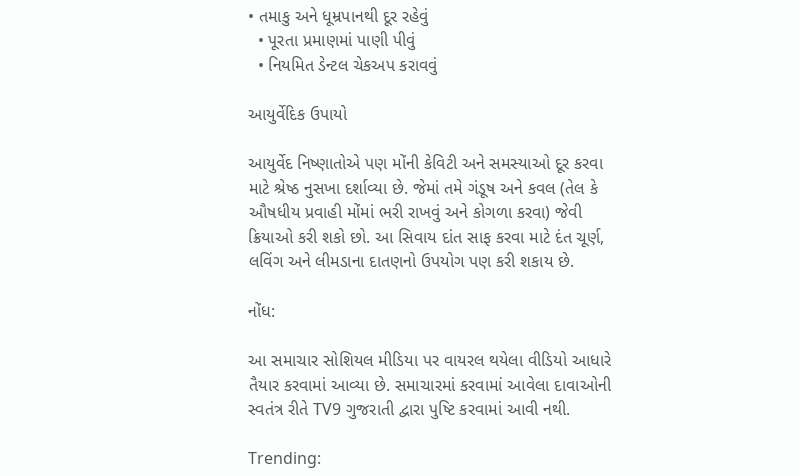• તમાકુ અને ધૂમ્રપાનથી દૂર રહેવું
  • પૂરતા પ્રમાણમાં પાણી પીવું
  • નિયમિત ડેન્ટલ ચેકઅપ કરાવવું

આયુર્વેદિક ઉપાયો

આયુર્વેદ નિષ્ણાતોએ પણ મોંની કેવિટી અને સમસ્યાઓ દૂર કરવા માટે શ્રેષ્ઠ નુસખા દર્શાવ્યા છે. જેમાં તમે ગંડૂષ અને કવલ (તેલ કે ઔષધીય પ્રવાહી મોંમાં ભરી રાખવું અને કોગળા કરવા) જેવી ક્રિયાઓ કરી શકો છો. આ સિવાય દાંત સાફ કરવા માટે દંત ચૂર્ણ, લવિંગ અને લીમડાના દાતણનો ઉપયોગ પણ કરી શકાય છે.

નોંધ:

આ સમાચાર સોશિયલ મીડિયા પર વાયરલ થયેલા વીડિયો આધારે તૈયાર કરવામાં આવ્યા છે. સમાચારમાં કરવામાં આવેલા દાવાઓની સ્વતંત્ર રીતે TV9 ગુજરાતી દ્વારા પુષ્ટિ કરવામાં આવી નથી.

Trending: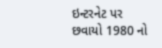ઇન્ટરનેટ પર છવાયો 1980 નો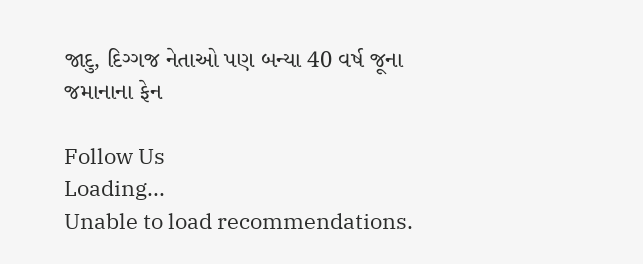જાદુ, દિગ્ગજ નેતાઓ પણ બન્યા 40 વર્ષ જૂના જમાનાના ફેન

Follow Us
Loading...
Unable to load recommendations.